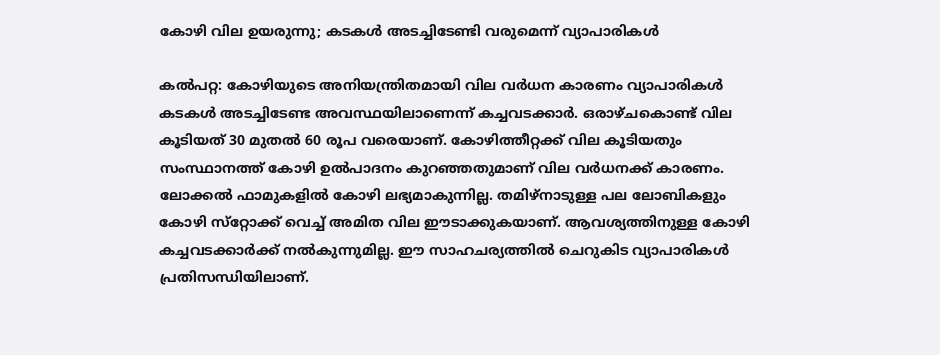കോഴി വില ഉയരുന്നു; കടകള്‍ അടച്ചിടേണ്ടി വരുമെന്ന് വ്യാപാരികള്‍

കൽപറ്റ: കോഴിയുടെ അനിയന്ത്രിതമായി വില വർധന കാരണം വ്യാപാരികള്‍ കടകള്‍ അടച്ചിടേണ്ട അവസ്ഥയിലാണെന്ന് കച്ചവടക്കാർ. ഒരാഴ്ചകൊണ്ട് വില കൂടിയത് 30 മുതല്‍ 60 രൂപ വരെയാണ്. കോഴിത്തീറ്റക്ക് വില കൂടിയതും സംസ്ഥാനത്ത് കോഴി ഉൽപാദനം കുറഞ്ഞതുമാണ് വില വര്‍ധനക്ക് കാരണം. ലോക്കല്‍ ഫാമുകളില്‍ കോഴി ലഭ്യമാകുന്നില്ല. തമിഴ്‌നാടുള്ള പല ലോബികളും കോഴി സ്‌റ്റോക്ക് വെച്ച് അമിത വില ഈടാക്കുകയാണ്. ആവശ്യത്തിനുള്ള കോഴി കച്ചവടക്കാര്‍ക്ക് നല്‍കുന്നുമില്ല. ഈ സാഹചര്യത്തിൽ ചെറുകിട വ്യാപാരികള്‍ പ്രതിസന്ധിയിലാണ്.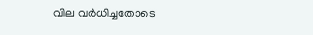വില വര്‍ധിച്ചതോടെ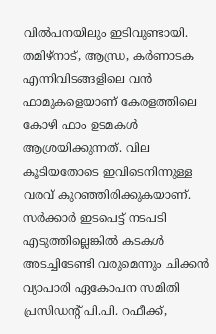വില്‍പനയിലും ഇടിവുണ്ടായി. തമിഴ്‌നാട്, ആന്ധ്ര, കര്‍ണാടക എന്നിവിടങ്ങളിലെ വന്‍ ഫാമുകളെയാണ് കേരളത്തിലെ കോഴി ഫാം ഉടമകള്‍ ആശ്രയിക്കുന്നത്. വില കൂടിയതോടെ ഇവിടെനിന്നുള്ള വരവ് കുറഞ്ഞിരിക്കുകയാണ്. സര്‍ക്കാര്‍ ഇടപെട്ട് നടപടി എടുത്തില്ലെങ്കില്‍ കടകള്‍ അടച്ചിടേണ്ടി വരുമെന്നും ചിക്കന്‍ വ്യാപാരി ഏകോപന സമിതി പ്രസിഡന്റ് പി.പി. റഫീക്ക്,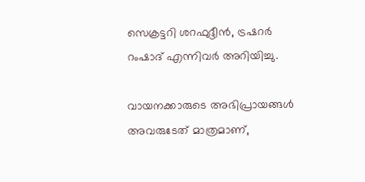സെക്രട്ടറി ശറഫുദ്ദീന്‍, ട്രഷറര്‍ റംഷാദ് എന്നിവര്‍ അറിയിച്ചു.

വായനക്കാരുടെ അഭിപ്രായങ്ങള്‍ അവരുടേത് മാത്രമാണ്,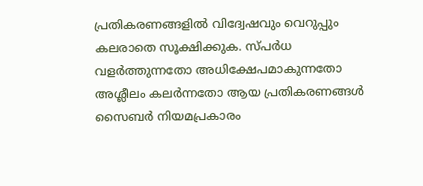പ്രതികരണങ്ങളിൽ വിദ്വേഷവും വെറുപ്പും കലരാതെ സൂക്ഷിക്കുക. സ്പർധ വളർത്തുന്നതോ അധിക്ഷേപമാകുന്നതോ അശ്ലീലം കലർന്നതോ ആയ പ്രതികരണങ്ങൾ സൈബർ നിയമപ്രകാരം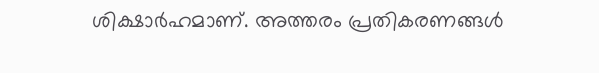ശിക്ഷാർഹമാണ്. അത്തരം പ്രതികരണങ്ങൾ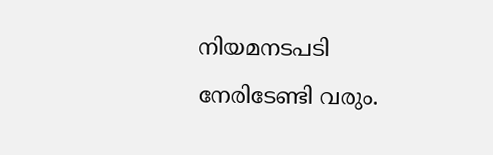നിയമനടപടി നേരിടേണ്ടി വരും.